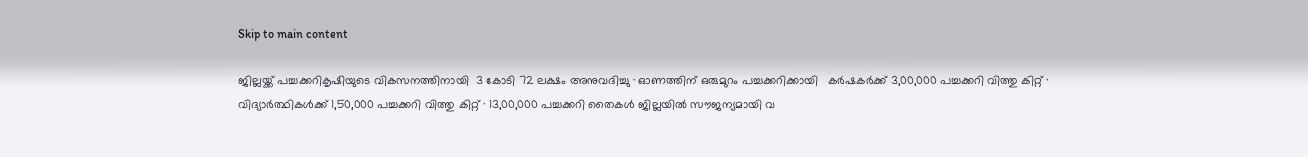Skip to main content

ജില്ലയ്ക്ക് പച്ചക്കറികൃഷിയുടെ വികസനത്തിനായി  3 കോടി 72 ലക്ഷം അനുവദിച്ചു · ഓണത്തിന് ഒരുമുറം പച്ചക്കറിക്കായി   കർഷകർക്ക് 3,00,000 പച്ചക്കറി വിത്തു കിറ്റ് · വിദ്യാർത്ഥികൾക്ക് 1,50,000 പച്ചക്കറി വിത്തു കിറ്റ് · 13,00,000 പച്ചക്കറി തൈകൾ ജില്ലയിൽ സൗജന്യമായി വ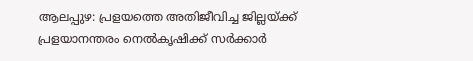ആലപ്പുഴ: പ്രളയത്തെ അതിജീവിച്ച ജില്ലയ്ക്ക് പ്രളയാനന്തരം നെൽകൃഷിക്ക് സർക്കാർ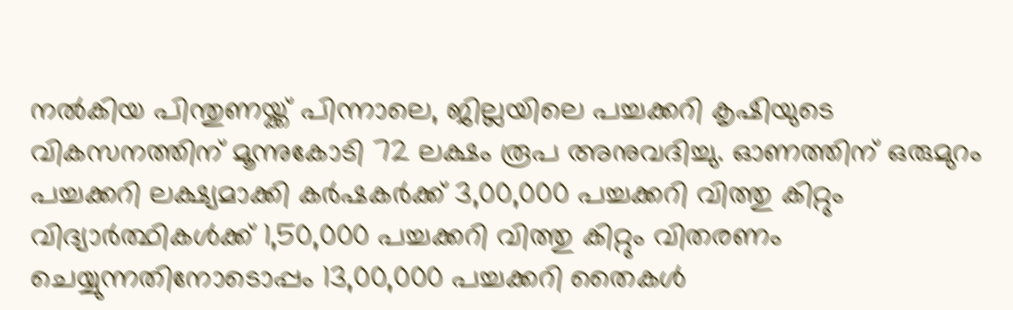നൽകിയ പിന്തുണയ്ക്ക് പിന്നാലെ, ജില്ലയിലെ പച്ചക്കറി കൃഷിയുടെ വികസനത്തിന് മൂന്നുകോടി 72 ലക്ഷം രൂപ അനുവദിച്ചു. ഓണത്തിന് ഒരുമുറം പച്ചക്കറി ലക്ഷ്യമാക്കി കർഷകർക്ക് 3,00,000 പച്ചക്കറി വിത്തു കിറ്റും വിദ്യാർത്ഥികൾക്ക് 1,50,000 പച്ചക്കറി വിത്തു കിറ്റും വിതരണം ചെയ്യുന്നതിനോടൊപ്പം 13,00,000 പച്ചക്കറി തൈകൾ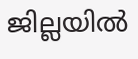ജില്ലയിൽ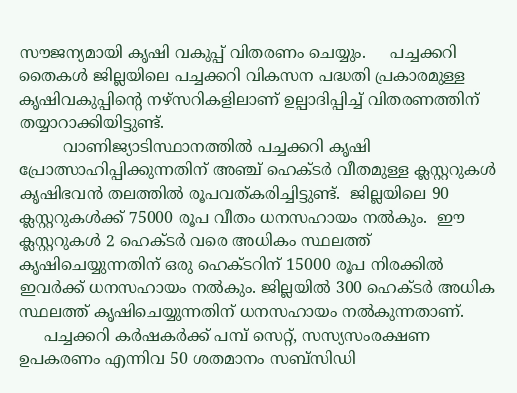സൗജന്യമായി കൃഷി വകുപ്പ് വിതരണം ചെയ്യും.     പച്ചക്കറി തൈകൾ ജില്ലയിലെ പച്ചക്കറി വികസന പദ്ധതി പ്രകാരമുള്ള കൃഷിവകുപ്പിന്റെ നഴ്‌സറികളിലാണ് ഉല്പാദിപ്പിച്ച് വിതരണത്തിന് തയ്യാറാക്കിയിട്ടുണ്ട്.
         വാണിജ്യാടിസ്ഥാനത്തിൽ പച്ചക്കറി കൃഷി പ്രോത്സാഹിപ്പിക്കുന്നതിന് അഞ്ച് ഹെക്ടർ വീതമുള്ള ക്ലസ്റ്ററുകൾ കൃഷിഭവൻ തലത്തിൽ രൂപവത്കരിച്ചിട്ടുണ്ട്.  ജില്ലയിലെ 90 ക്ലസ്റ്ററുകൾക്ക് 75000 രൂപ വീതം ധനസഹായം നൽകും.  ഈ ക്ലസ്റ്ററുകൾ 2 ഹെക്ടർ വരെ അധികം സ്ഥലത്ത് കൃഷിചെയ്യുന്നതിന് ഒരു ഹെക്ടറിന് 15000 രൂപ നിരക്കിൽ ഇവർക്ക് ധനസഹായം നൽകും. ജില്ലയിൽ 300 ഹെക്ടർ അധിക സ്ഥലത്ത് കൃഷിചെയ്യുന്നതിന് ധനസഹായം നൽകുന്നതാണ്.
     പച്ചക്കറി കർഷകർക്ക് പമ്പ് സെറ്റ്, സസ്യസംരക്ഷണ ഉപകരണം എന്നിവ 50 ശതമാനം സബ്‌സിഡി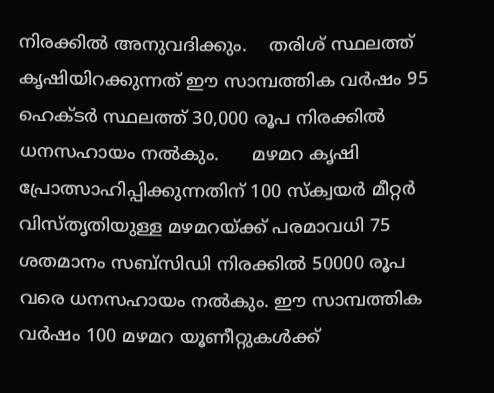നിരക്കിൽ അനുവദിക്കും.    തരിശ് സ്ഥലത്ത് കൃഷിയിറക്കുന്നത് ഈ സാമ്പത്തിക വർഷം 95 ഹെക്ടർ സ്ഥലത്ത് 30,000 രൂപ നിരക്കിൽ ധനസഹായം നൽകും.      മഴമറ കൃഷി പ്രോത്സാഹിപ്പിക്കുന്നതിന് 100 സ്‌ക്വയർ മീറ്റർ വിസ്തൃതിയുള്ള മഴമറയ്ക്ക് പരമാവധി 75 ശതമാനം സബ്‌സിഡി നിരക്കിൽ 50000 രൂപ വരെ ധനസഹായം നൽകും. ഈ സാമ്പത്തിക വർഷം 100 മഴമറ യൂണീറ്റുകൾക്ക്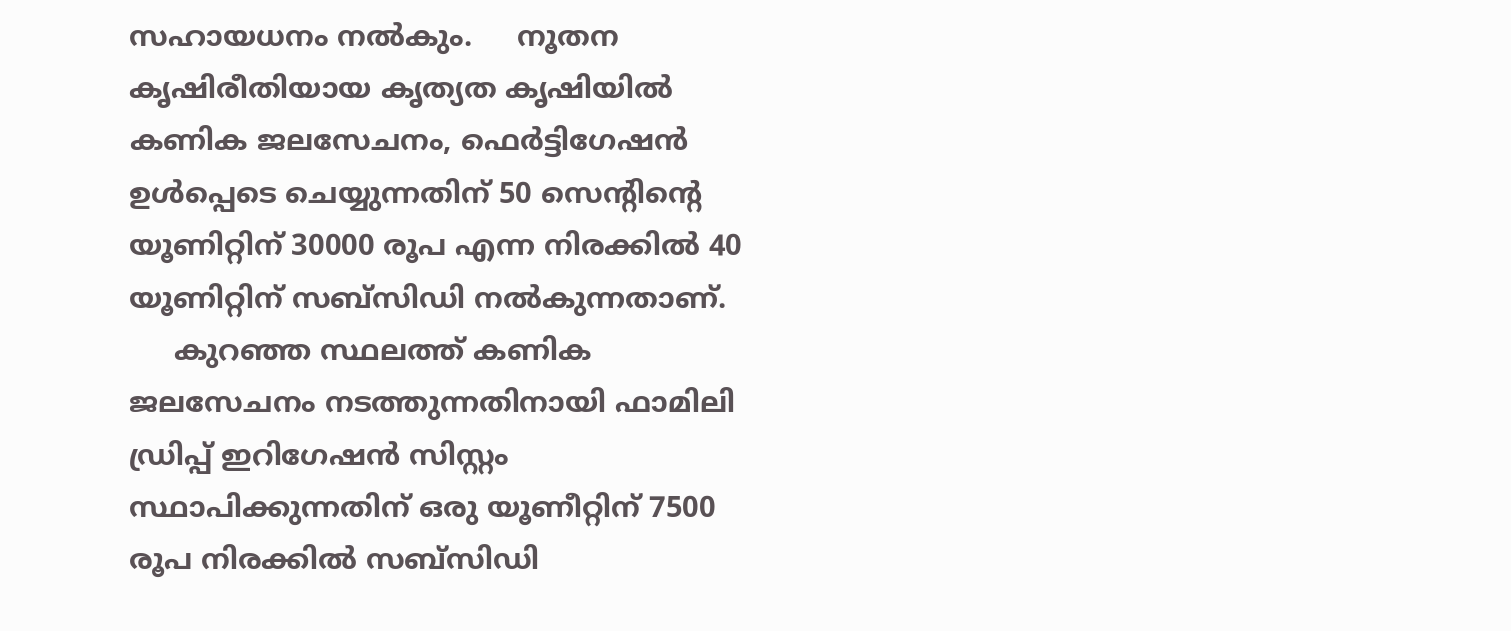സഹായധനം നൽകും.     നൂതന കൃഷിരീതിയായ കൃത്യത കൃഷിയിൽ കണിക ജലസേചനം, ഫെർട്ടിഗേഷൻ ഉൾപ്പെടെ ചെയ്യുന്നതിന് 50 സെന്റിന്റെ യൂണിറ്റിന് 30000 രൂപ എന്ന നിരക്കിൽ 40 യൂണിറ്റിന് സബ്‌സിഡി നൽകുന്നതാണ്.
     കുറഞ്ഞ സ്ഥലത്ത് കണിക ജലസേചനം നടത്തുന്നതിനായി ഫാമിലി ഡ്രിപ്പ് ഇറിഗേഷൻ സിസ്റ്റം സ്ഥാപിക്കുന്നതിന് ഒരു യൂണീറ്റിന് 7500 രൂപ നിരക്കിൽ സബ്‌സിഡി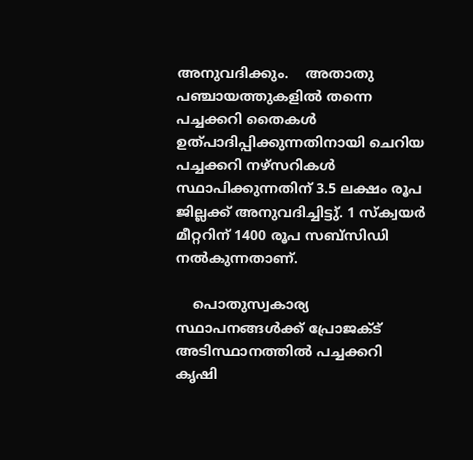അനുവദിക്കും.    അതാതു പഞ്ചായത്തുകളിൽ തന്നെ പച്ചക്കറി തൈകൾ  ഉത്പാദിപ്പിക്കുന്നതിനായി ചെറിയ പച്ചക്കറി നഴ്‌സറികൾ സ്ഥാപിക്കുന്നതിന് 3.5 ലക്ഷം രൂപ ജില്ലക്ക് അനുവദിച്ചിട്ടു്. 1 സ്‌ക്വയർ മീറ്ററിന് 1400 രൂപ സബ്‌സിഡി നൽകുന്നതാണ്.

    പൊതുസ്വകാര്യ സ്ഥാപനങ്ങൾക്ക് പ്രോജക്ട് അടിസ്ഥാനത്തിൽ പച്ചക്കറി കൃഷി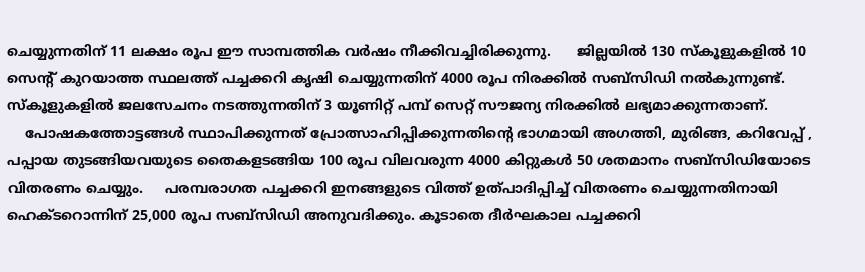ചെയ്യുന്നതിന് 11 ലക്ഷം രൂപ ഈ സാമ്പത്തിക വർഷം നീക്കിവച്ചിരിക്കുന്നു.      ജില്ലയിൽ 130 സ്‌കൂളുകളിൽ 10 സെന്റ് കുറയാത്ത സ്ഥലത്ത് പച്ചക്കറി കൃഷി ചെയ്യുന്നതിന് 4000 രൂപ നിരക്കിൽ സബ്‌സിഡി നൽകുന്നുണ്ട്. സ്‌കൂളുകളിൽ ജലസേചനം നടത്തുന്നതിന് 3 യൂണിറ്റ് പമ്പ് സെറ്റ് സൗജന്യ നിരക്കിൽ ലഭ്യമാക്കുന്നതാണ്.
    പോഷകത്തോട്ടങ്ങൾ സ്ഥാപിക്കുന്നത് പ്രോത്സാഹിപ്പിക്കുന്നതിന്റെ ഭാഗമായി അഗത്തി, മുരിങ്ങ, കറിവേപ്പ് , പപ്പായ തുടങ്ങിയവയുടെ തൈകളടങ്ങിയ 100 രൂപ വിലവരുന്ന 4000 കിറ്റുകൾ 50 ശതമാനം സബ്‌സിഡിയോടെ വിതരണം ചെയ്യും.     പരമ്പരാഗത പച്ചക്കറി ഇനങ്ങളുടെ വിത്ത് ഉത്പാദിപ്പിച്ച് വിതരണം ചെയ്യുന്നതിനായി ഹെക്ടറൊന്നിന് 25,000 രൂപ സബ്‌സിഡി അനുവദിക്കും. കൂടാതെ ദീർഘകാല പച്ചക്കറി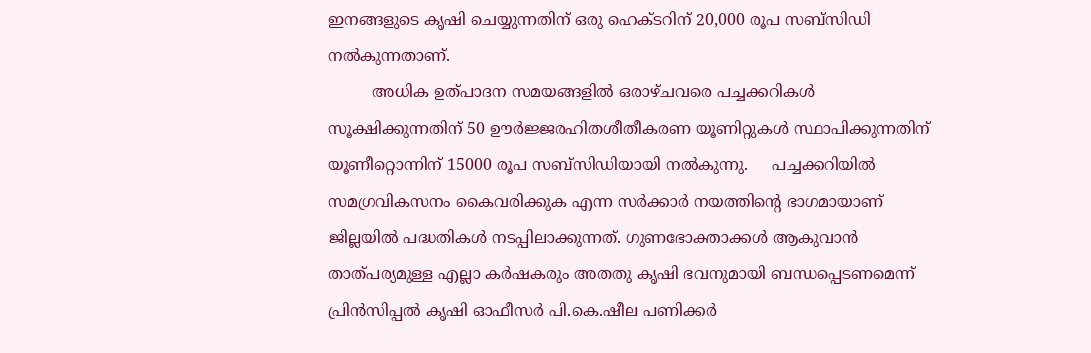ഇനങ്ങളുടെ കൃഷി ചെയ്യുന്നതിന് ഒരു ഹെക്ടറിന് 20,000 രൂപ സബ്‌സിഡി നൽകുന്നതാണ്.
         അധിക ഉത്പാദന സമയങ്ങളിൽ ഒരാഴ്ചവരെ പച്ചക്കറികൾ സൂക്ഷിക്കുന്നതിന് 50 ഊർജ്ജരഹിതശീതീകരണ യൂണിറ്റുകൾ സ്ഥാപിക്കുന്നതിന് യൂണീറ്റൊന്നിന് 15000 രൂപ സബ്‌സിഡിയായി നൽകുന്നു.     പച്ചക്കറിയിൽ സമഗ്രവികസനം കൈവരിക്കുക എന്ന സർക്കാർ നയത്തിന്റെ ഭാഗമായാണ്  ജില്ലയിൽ പദ്ധതികൾ നടപ്പിലാക്കുന്നത്. ഗുണഭോക്താക്കൾ ആകുവാൻ താത്പര്യമുള്ള എല്ലാ കർഷകരും അതതു കൃഷി ഭവനുമായി ബന്ധപ്പെടണമെന്ന് പ്രിൻസിപ്പൽ കൃഷി ഓഫീസർ പി.കെ.ഷീല പണിക്കർ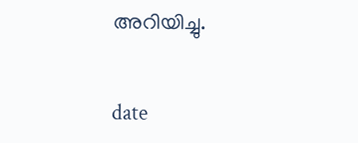അറിയിച്ചു.


date